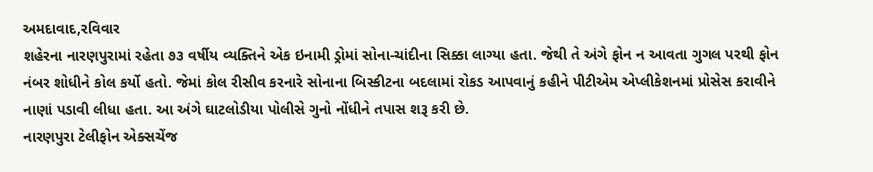અમદાવાદ,રવિવાર
શહેરના નારણપુરામાં રહેતા ૭૩ વર્ષીય વ્યક્તિને એક ઇનામી ડ્રોમાં સોના-ચાંદીના સિક્કા લાગ્યા હતા. જેથી તે અંગે ફોન ન આવતા ગુગલ પરથી ફોન નંબર શોધીને કોલ કર્યો હતો. જેમાં કોલ રીસીવ કરનારે સોનાના બિસ્કીટના બદલામાં રોકડ આપવાનું કહીને પીટીએમ એપ્લીકેશનમાં પ્રોસેસ કરાવીને નાણાં પડાવી લીધા હતા. આ અંગે ઘાટલોડીયા પોલીસે ગુનો નોંધીને તપાસ શરૂ કરી છે.
નારણપુરા ટેલીફોન એક્સચેંજ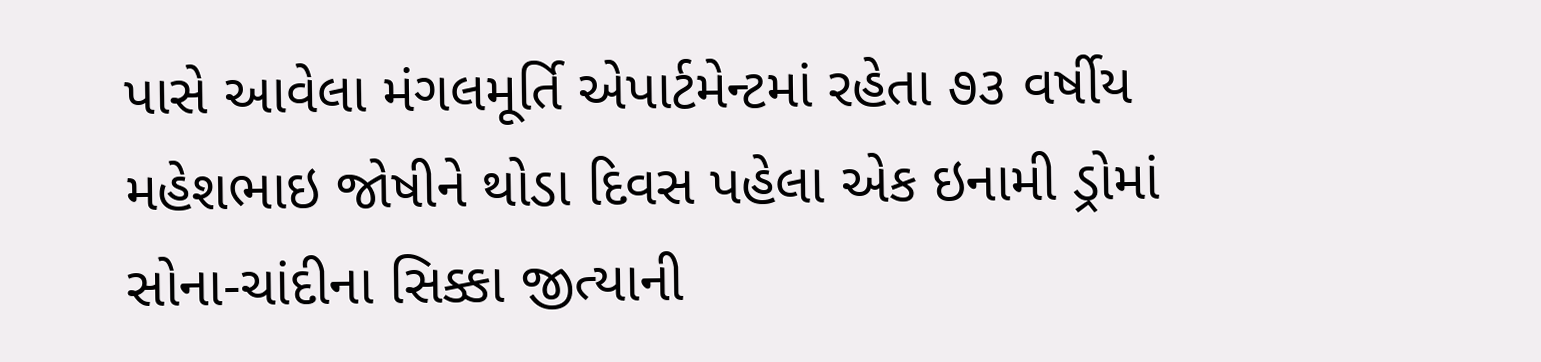પાસે આવેલા મંગલમૂર્તિ એપાર્ટમેન્ટમાં રહેતા ૭૩ વર્ષીય મહેશભાઇ જોષીને થોડા દિવસ પહેલા એક ઇનામી ડ્રોમાં સોના-ચાંદીના સિક્કા જીત્યાની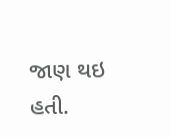જાણ થઇ હતી.